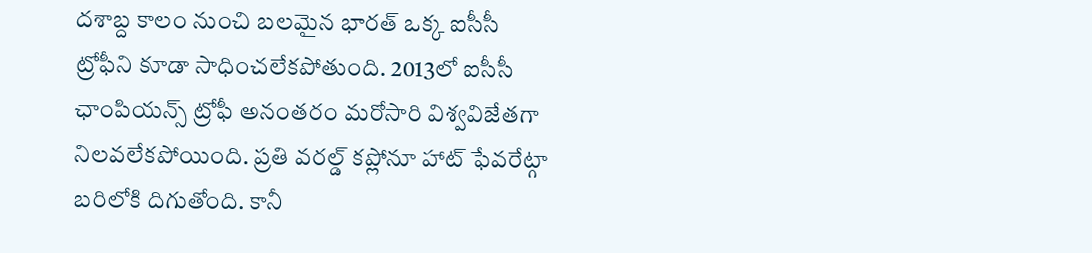దశాబ్ద కాలం నుంచి బలమైన భారత్ ఒక్క ఐసీసీ ట్రోఫీని కూడా సాధించలేకపోతుంది. 2013లో ఐసీసీ ఛాంపియన్స్ ట్రోఫీ అనంతరం మరోసారి విశ్వవిజేతగా నిలవలేకపోయింది. ప్రతి వరల్డ్ కప్లోనూ హాట్ ఫేవరేట్గా బరిలోకి దిగుతోంది. కానీ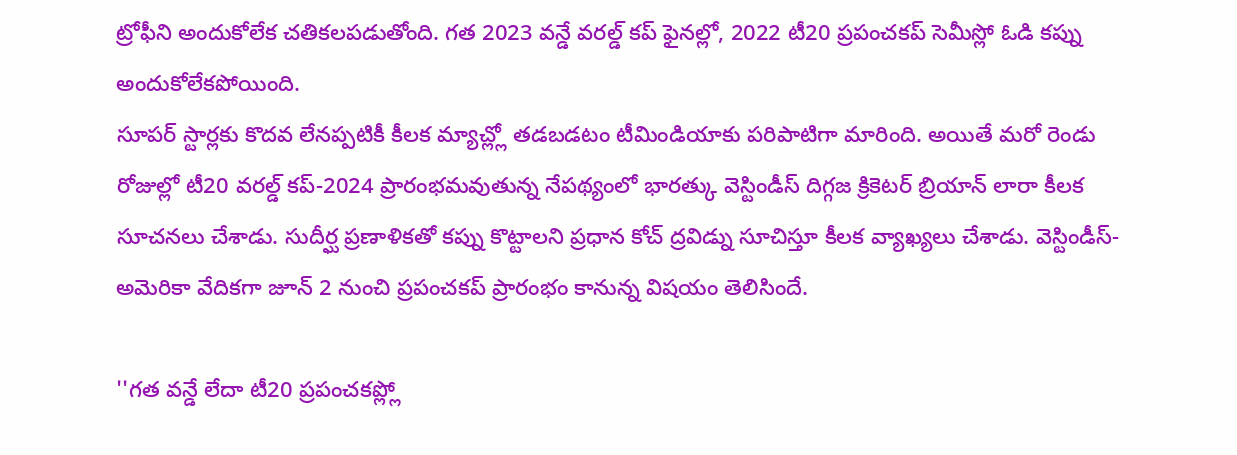ట్రోఫీని అందుకోలేక చతికలపడుతోంది. గత 2023 వన్డే వరల్డ్ కప్ ఫైనల్లో, 2022 టీ20 ప్రపంచకప్ సెమీస్లో ఓడి కప్ను అందుకోలేకపోయింది.
సూపర్ స్టార్లకు కొదవ లేనప్పటికీ కీలక మ్యాచ్ల్లో తడబడటం టీమిండియాకు పరిపాటిగా మారింది. అయితే మరో రెండు రోజుల్లో టీ20 వరల్డ్ కప్-2024 ప్రారంభమవుతున్న నేపథ్యంలో భారత్కు వెస్టిండీస్ దిగ్గజ క్రికెటర్ బ్రియాన్ లారా కీలక సూచనలు చేశాడు. సుదీర్ఘ ప్రణాళికతో కప్ను కొట్టాలని ప్రధాన కోచ్ ద్రవిడ్ను సూచిస్తూ కీలక వ్యాఖ్యలు చేశాడు. వెస్టిండీస్-అమెరికా వేదికగా జూన్ 2 నుంచి ప్రపంచకప్ ప్రారంభం కానున్న విషయం తెలిసిందే.

''గత వన్డే లేదా టీ20 ప్రపంచకప్ల్లో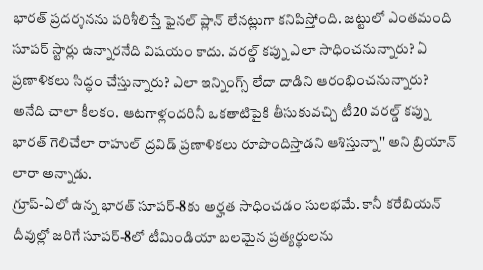భారత్ ప్రదర్శనను పరిశీలిస్తే ఫైనల్ ప్లాన్ లేనట్లుగా కనిపిస్తోంది. జట్టులో ఎంతమంది సూపర్ స్టార్లు ఉన్నారనేది విషయం కాదు. వరల్డ్ కప్ను ఎలా సాధించనున్నారు? ఏ ప్రణాళికలు సిద్ధం చేస్తున్నారు? ఎలా ఇన్నింగ్స్ లేదా దాడిని ఆరంభించనున్నారు? అనేది చాలా కీలకం. ఆటగాళ్లందరినీ ఒకతాటిపైకి తీసుకువచ్చి టీ20 వరల్డ్ కప్ను భారత్ గెలిచేలా రాహుల్ ద్రవిడ్ ప్రణాళికలు రూపొందిస్తాడని ఆశిస్తున్నా'' అని బ్రియాన్ లారా అన్నాడు.
గ్రూప్-ఏలో ఉన్న భారత్ సూపర్-8కు అర్హత సాధించడం సులభమే. కానీ కరేబియన్ దీవుల్లో జరిగే సూపర్-8లో టీమిండియా బలమైన ప్రత్యర్థులను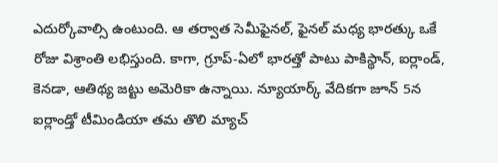ఎదుర్కోవాల్సి ఉంటుంది. ఆ తర్వాత సెమీఫైనల్, ఫైనల్ మధ్య భారత్కు ఒకే రోజు విశ్రాంతి లభిస్తుంది. కాగా, గ్రూప్-ఏలో భారత్తో పాటు పాకిస్థాన్, ఐర్లాండ్, కెనడా, ఆతిథ్య జట్టు అమెరికా ఉన్నాయి. న్యూయార్క్ వేదికగా జూన్ 5న ఐర్లాండ్తో టీమిండియా తమ తొలి మ్యాచ్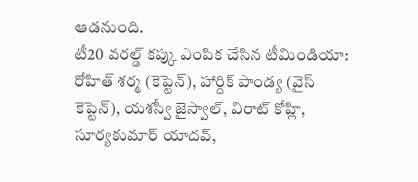ఆడనుంది.
టీ20 వరల్డ్ కప్కు ఎంపిక చేసిన టీమిండియా:
రోహిత్ శర్మ (కెప్టెన్), హార్దిక్ పాండ్య (వైస్ కెప్టెన్), యశస్వీ జైస్వాల్, విరాట్ కోహ్లి, సూర్యకుమార్ యాదవ్,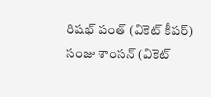రిషభ్ పంత్ (వికెట్ కీపర్) సంజు శాంసన్ (వికెట్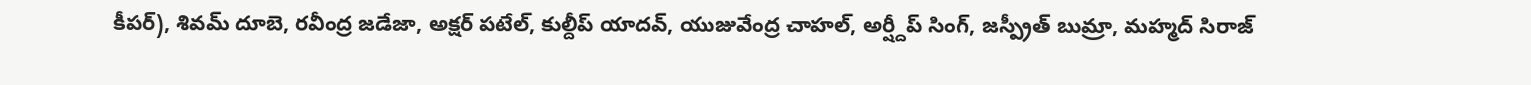కీపర్), శివమ్ దూబె, రవీంద్ర జడేజా, అక్షర్ పటేల్, కుల్దీప్ యాదవ్, యుజువేంద్ర చాహల్, అర్ష్దీప్ సింగ్, జస్ప్రీత్ బుమ్రా, మహ్మద్ సిరాజ్